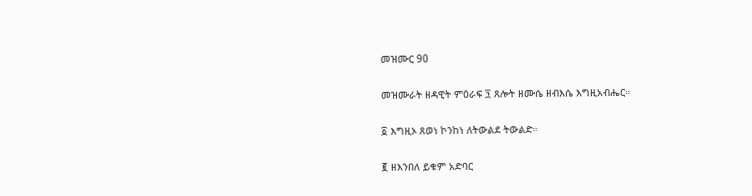መዝሙር 90

መዝሙራት ዘዳዊት ምዕራፍ ፺ ጸሎት ዘሙሴ ዘብእሴ እግዚአብሔር።

፩ እግዚኦ ጸወነ ኮንከነ ለትውልደ ትውልድ።

፪ ዘእንበለ ይቁም አድባር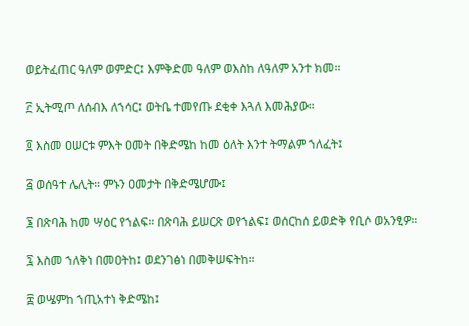ወይትፈጠር ዓለም ወምድር፤ እምቅድመ ዓለም ወእስከ ለዓለም አንተ ክመ።

፫ ኢትሚጦ ለሰብእ ለኀሳር፤ ወትቤ ተመየጡ ደቂቀ እጓለ እመሕያው።

፬ እስመ ዐሠርቱ ምእት ዐመት በቅድሜከ ከመ ዕለት እንተ ትማልም ኀለፈት፤

፭ ወሰዓተ ሌሊት። ምኑን ዐመታት በቅድሜሆሙ፤

፮ በጽባሕ ከመ ሣዕር የኀልፍ። በጽባሕ ይሠርጽ ወየኀልፍ፤ ወሰርከሰ ይወድቅ የቢሶ ወአንፂዎ።

፯ እስመ ኀለቅነ በመዐትከ፤ ወደንገፅነ በመቅሠፍትከ።

፰ ወሤምከ ኀጢአተነ ቅድሜከ፤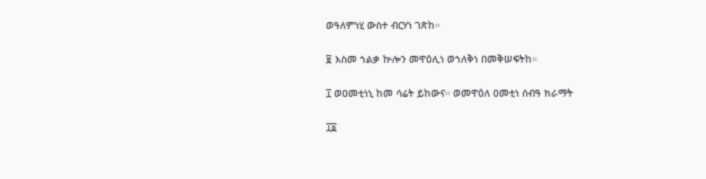ወዓለምነሂ ውስተ ብርሃነ ገጽከ።

፱ እስመ ኀልቃ ኵሎን መዋዕሊነ ወኀለቅነ በመቅሠፍትከ።

፲ ወዐመቲነኒ ከመ ሳሬት ይከውና። ወመዋዕለ ዐመቲነ ሰብዓ ክራማት

፲፩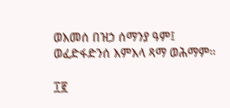ወእመሰ በዝኃ ሰማንያ ዓም፤ ወፈድፋድንሰ እምእላ ጻማ ወሕማም።

፲፪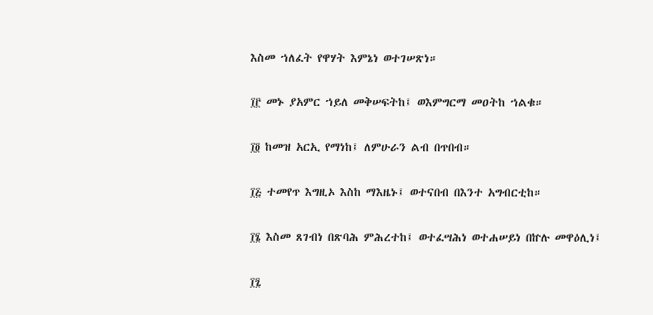እስመ ኀለፈት የዋሃት እምኔነ ወተገሠጽነ።

፲፫ መኑ ያአምር ኀይለ መቅሠፍትከ፤ ወእምግርማ መዐትከ ኀልቁ።

፲፬ ከመዝ አርኢ የማነከ፤ ለምሁራን ልብ በጥበብ።

፲፭ ተመየጥ እግዚኦ እስከ ማእዜኑ፤ ወተናበብ በእንተ አግብርቲከ።

፲፮ እስመ ጸገብነ በጽባሕ ምሕረተከ፤ ወተፈሣሕነ ወተሐሠይነ በኵሉ መዋዕሊነ፤

፲፯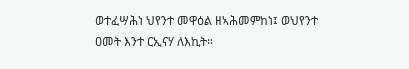ወተፈሣሕነ ህየንተ መዋዕል ዘኣሕመምከነ፤ ወህየንተ ዐመት እንተ ርኢናሃ ለእኪት።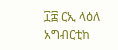፲፰ ርኢ ላዕለ አግብርቲከ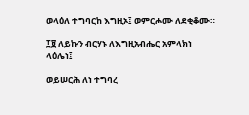ወላዕለ ተግባርከ እግዚኦ፤ ወምርሖሙ ለደቂቆሙ።

፲፱ ለይኩን ብርሃኑ ለእግዚአብሔር አምላክነ ላዕሌነ፤

ወይሠርሕ ለነ ተግባረ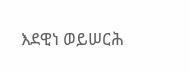እደዊነ ወይሠርሕ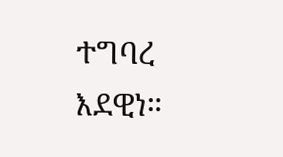ተግባረ እደዊነ።